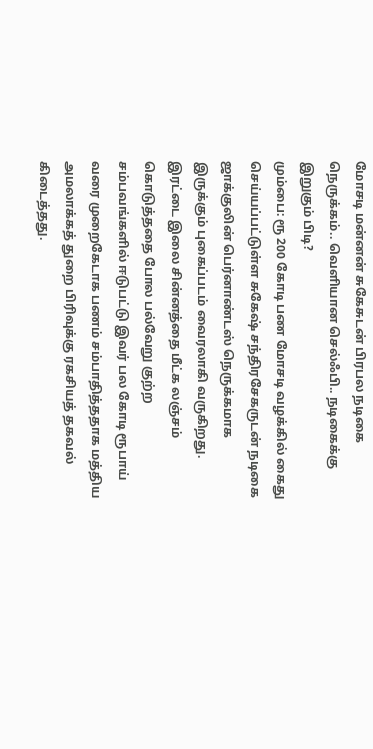மோசடி மன்னன் சுகேசுடன் பிரபல நடிகை நெருக்கம்.. வெளியான செல்ஃபி.. நடிகைக்கு இறுகும் பிடி?
மும்பை: ரூ 200 கோடி பண மோசடி வழக்கில் கைது செய்யப்பட்டுள்ள சுகேஷ் சந்திரசேகருடன் நடிகை ஜாக்குலின் பெர்னாண்டஸ் நெருக்கமாக இருக்கும் புகைப்படம் வைரலாகி வருகிறது.
இரட்டை இலை சின்னத்தை மீட்க லஞ்சம் கொடுத்ததை போல பல்வேறு குற்ற சம்பவங்களில் ஈடுபட்டு இவர் பல கோடி ரூபாய் வரை முறைகேடாக பணம் சம்பாதித்ததாக மத்திய அமலாக்கத் துறை பிரிவுக்கு ரகசியத் தகவல் கிடைத்தது.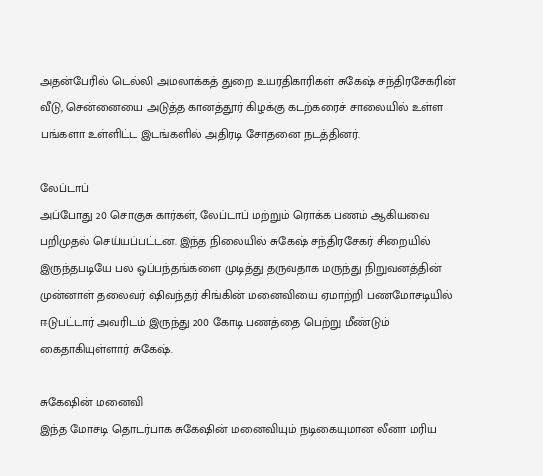அதன்பேரில் டெல்லி அமலாக்கத் துறை உயரதிகாரிகள் சுகேஷ் சந்திரசேகரின் வீடு, சென்னையை அடுத்த கானத்தூர் கிழக்கு கடற்கரைச் சாலையில் உள்ள பங்களா உள்ளிட்ட இடங்களில் அதிரடி சோதனை நடத்தினர்.

லேப்டாப்
அப்போது 20 சொகுசு கார்கள், லேப்டாப் மற்றும் ரொக்க பணம் ஆகியவை பறிமுதல் செய்யப்பட்டன. இந்த நிலையில் சுகேஷ் சந்திரசேகர் சிறையில் இருந்தபடியே பல ஒப்பந்தங்களை முடித்து தருவதாக மருந்து நிறுவனத்தின் முன்னாள் தலைவர் ஷிவந்தர் சிங்கின் மனைவியை ஏமாற்றி பணமோசடியில் ஈடுபட்டார் அவரிடம் இருந்து 200 கோடி பணத்தை பெற்று மீண்டும் கைதாகியுள்ளார் சுகேஷ்.

சுகேஷின் மனைவி
இந்த மோசடி தொடர்பாக சுகேஷின் மனைவியும் நடிகையுமான லீனா மரிய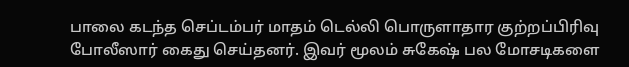பாலை கடந்த செப்டம்பர் மாதம் டெல்லி பொருளாதார குற்றப்பிரிவு போலீஸார் கைது செய்தனர். இவர் மூலம் சுகேஷ் பல மோசடிகளை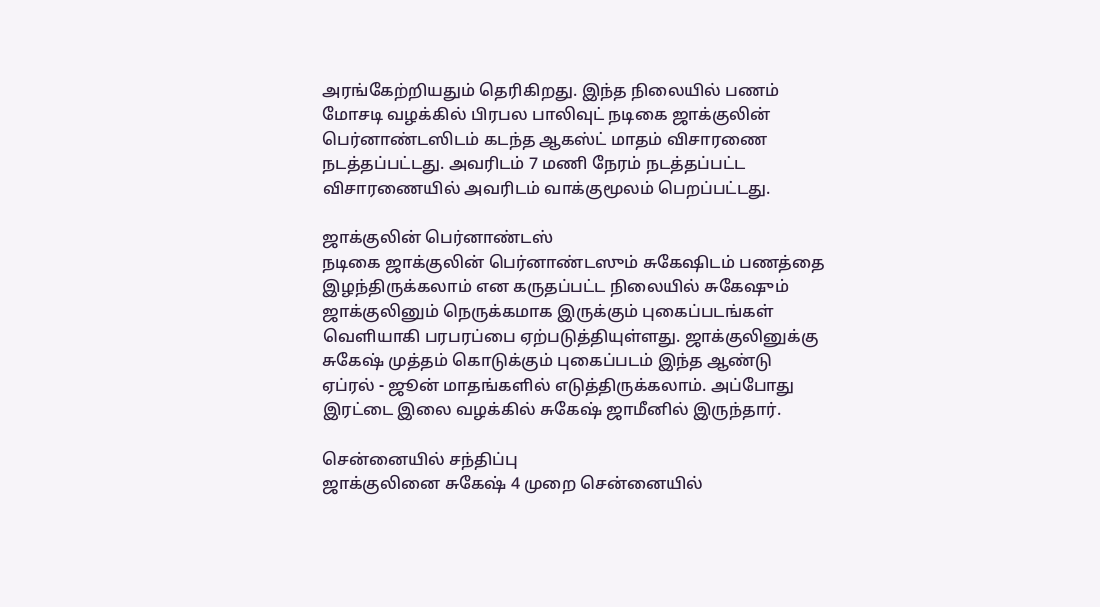அரங்கேற்றியதும் தெரிகிறது. இந்த நிலையில் பணம் மோசடி வழக்கில் பிரபல பாலிவுட் நடிகை ஜாக்குலின் பெர்னாண்டஸிடம் கடந்த ஆகஸ்ட் மாதம் விசாரணை நடத்தப்பட்டது. அவரிடம் 7 மணி நேரம் நடத்தப்பட்ட விசாரணையில் அவரிடம் வாக்குமூலம் பெறப்பட்டது.

ஜாக்குலின் பெர்னாண்டஸ்
நடிகை ஜாக்குலின் பெர்னாண்டஸும் சுகேஷிடம் பணத்தை இழந்திருக்கலாம் என கருதப்பட்ட நிலையில் சுகேஷும் ஜாக்குலினும் நெருக்கமாக இருக்கும் புகைப்படங்கள் வெளியாகி பரபரப்பை ஏற்படுத்தியுள்ளது. ஜாக்குலினுக்கு சுகேஷ் முத்தம் கொடுக்கும் புகைப்படம் இந்த ஆண்டு ஏப்ரல் - ஜூன் மாதங்களில் எடுத்திருக்கலாம். அப்போது இரட்டை இலை வழக்கில் சுகேஷ் ஜாமீனில் இருந்தார்.

சென்னையில் சந்திப்பு
ஜாக்குலினை சுகேஷ் 4 முறை சென்னையில்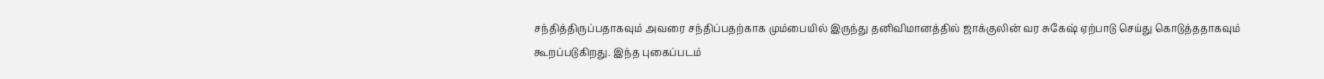சந்தித்திருப்பதாகவும் அவரை சந்திப்பதற்காக மும்பையில் இருந்து தனிவிமானத்தில் ஜாக்குலின் வர சுகேஷ் ஏற்பாடு செய்து கொடுத்ததாகவும் கூறப்படுகிறது. இந்த புகைப்படம்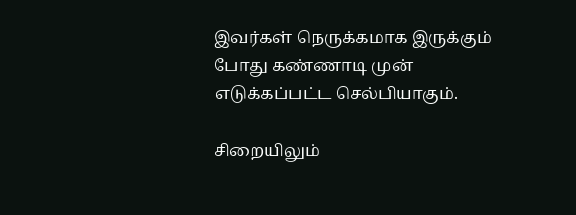இவர்கள் நெருக்கமாக இருக்கும் போது கண்ணாடி முன் எடுக்கப்பட்ட செல்பியாகும்.

சிறையிலும்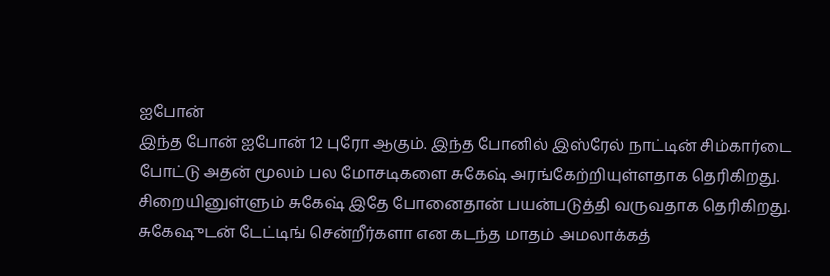ஐபோன்
இந்த போன் ஐபோன் 12 புரோ ஆகும். இந்த போனில் இஸ்ரேல் நாட்டின் சிம்கார்டை போட்டு அதன் மூலம் பல மோசடிகளை சுகேஷ் அரங்கேற்றியுள்ளதாக தெரிகிறது. சிறையினுள்ளும் சுகேஷ் இதே போனைதான் பயன்படுத்தி வருவதாக தெரிகிறது. சுகேஷுடன் டேட்டிங் சென்றீர்களா என கடந்த மாதம் அமலாக்கத்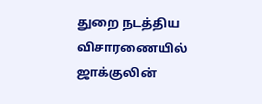துறை நடத்திய விசாரணையில் ஜாக்குலின்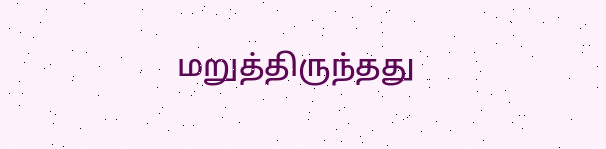மறுத்திருந்தது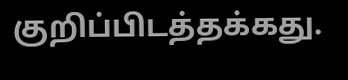குறிப்பிடத்தக்கது.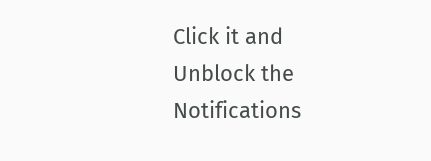Click it and Unblock the Notifications